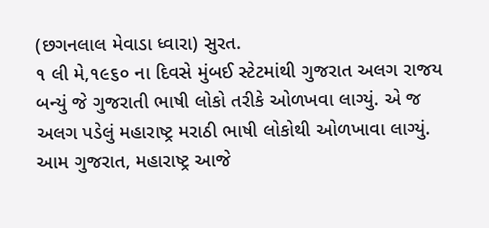(છગનલાલ મેવાડા ધ્વારા) સુરત.
૧ લી મે,૧૯૬૦ ના દિવસે મુંબઈ સ્ટેટમાંથી ગુજરાત અલગ રાજય બન્યું જે ગુજરાતી ભાષી લોકો તરીકે ઓળખવા લાગ્યું. એ જ અલગ પડેલું મહારાષ્ટ્ર મરાઠી ભાષી લોકોથી ઓળખાવા લાગ્યું. આમ ગુજરાત, મહારાષ્ટ્ર આજે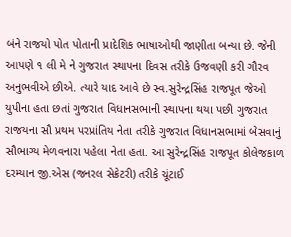બંને રાજયો પોત પોતાની પ્રાદેશિક ભાષાઓથી જાણીતા બન્યા છે. જેની આપણે ૧ લી મે ને ગુજરાત સ્થાપના દિવસ તરીકે ઉજવણી કરી ગૌરવ અનુભવીએ છીએ. ત્યારે યાદ આવે છે સ્વ.સુરેન્દ્રસિંહ રાજપૂત જેઓ યુપીના હતા છતાં ગુજરાત વિધાનસભાની સ્થાપના થયા પછી ગુજરાત રાજયના સૌ પ્રથમ પરપ્રાંતિય નેતા તરીકે ગુજરાત વિધાનસભામાં બેસવાનું સૌભાગ્ય મેળવનારા પહેલા નેતા હતા. આ સુરેન્દ્રસિંહ રાજપૂત કોલેજકાળ દરમ્યાન જી.એસ (જનરલ સેક્રેટરી) તરીકે ચૂંટાઈ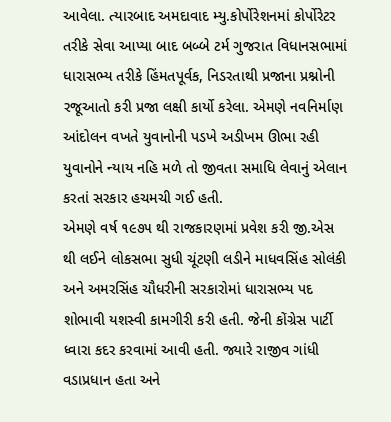આવેલા. ત્યારબાદ અમદાવાદ મ્યુ.કોર્પોરેશનમાં કોર્પોરેટર તરીકે સેવા આપ્યા બાદ બબ્બે ટર્મ ગુજરાત વિધાનસભામાં ધારાસભ્ય તરીકે હિંમતપૂર્વક, નિડરતાથી પ્રજાના પ્રશ્નોની રજૂઆતો કરી પ્રજા લક્ષી કાર્યો કરેલા. એમણે નવનિર્માણ આંદોલન વખતે યુવાનોની પડખે અડીખમ ઊભા રહી યુવાનોને ન્યાય નહિ મળે તો જીવતા સમાધિ લેવાનું એલાન કરતાં સરકાર હચમચી ગઈ હતી.
એમણે વર્ષ ૧૯૭૫ થી રાજકારણમાં પ્રવેશ કરી જી.એસ થી લઈને લોકસભા સુધી ચૂંટણી લડીને માધવસિંહ સોલંકી અને અમરસિંહ ચૌધરીની સરકારોમાં ધારાસભ્ય પદ શોભાવી યશસ્વી કામગીરી કરી હતી. જેની કોંગ્રેસ પાર્ટી ધ્વારા કદર કરવામાં આવી હતી. જ્યારે રાજીવ ગાંધી વડાપ્રધાન હતા અને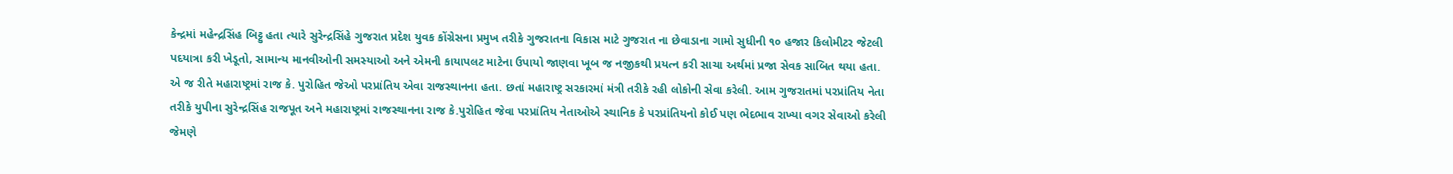કેન્દ્રમાં મહેન્દ્રસિંહ બિટ્ટુ હતા ત્યારે સુરેન્દ્રસિંહે ગુજરાત પ્રદેશ યુવક કોંગ્રેસના પ્રમુખ તરીકે ગુજરાતના વિકાસ માટે ગુજરાત ના છેવાડાના ગામો સુધીની ૧૦ હજાર કિલોમીટર જેટલી પદયાત્રા કરી ખેડૂતો, સામાન્ય માનવીઓની સમસ્યાઓ અને એમની કાયાપલટ માટેના ઉપાયો જાણવા ખૂબ જ નજીકથી પ્રયત્ન કરી સાચા અર્થમાં પ્રજા સેવક સાબિત થયા હતા.
એ જ રીતે મહારાષ્ટ્રમાં રાજ કે. પુરોહિત જેઓ પરપ્રાંતિય એવા રાજસ્થાનના હતા. છતાં મહારાષ્ટ્ર સરકારમાં મંત્રી તરીકે રહી લોકોની સેવા કરેલી. આમ ગુજરાતમાં પરપ્રાંતિય નેતા તરીકે યુપીના સુરેન્દ્રસિંહ રાજપૂત અને મહારાષ્ટ્રમાં રાજસ્થાનના રાજ કે.પુરોહિત જેવા પરપ્રાંતિય નેતાઓએ સ્થાનિક કે પરપ્રાંતિયનો કોઈ પણ ભેદભાવ રાખ્યા વગર સેવાઓ કરેલી જેમણે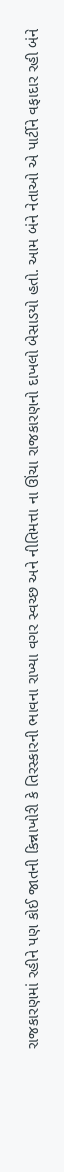રાજકારણમાં રહીને પણ કોઈ જાતની કિન્નાખોરી કે તિરસ્કારની ભાવના રાખ્યા વગર સ્વચ્છ અને નીતિમત્તા ના ઊંચા રાજકારણનો દાખલો બેસાડયો હતો. આમ બંને નેતાઓ એ પાર્ટીને વફાદાર રહી બંને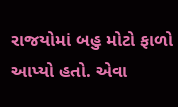રાજયોમાં બહુ મોટો ફાળો આપ્યો હતો. એવા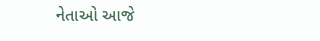નેતાઓ આજે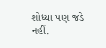શોધ્યા પણ જડે નહીં.